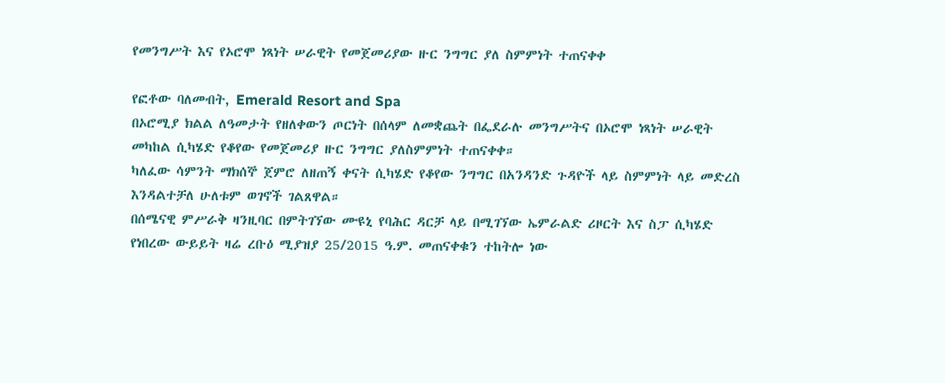የመንግሥት እና የኦሮሞ ነጻነት ሠራዊት የመጀመሪያው ዙር ንግግር ያለ ስምምነት ተጠናቀቀ

የፎቶው ባለመብት, Emerald Resort and Spa
በኦሮሚያ ክልል ለዓመታት የዘለቀውን ጦርነት በሰላም ለመቋጨት በፌደራሉ መንግሥትና በኦሮሞ ነጻነት ሠራዊት መካከል ሲካሄድ የቆየው የመጀመሪያ ዙር ንግግር ያለስምምነት ተጠናቀቀ።
ካለፈው ሳምንት ማክሰኞ ጀምሮ ለዘጠኝ ቀናት ሲካሄድ የቆየው ንግግር በአንዳንድ ጉዳዮች ላይ ስምምነት ላይ መድረስ እንዳልተቻለ ሁለቱም ወገኖች ገልጸዋል።
በሰሜናዊ ምሥራቅ ዛንዚባር በምትገኘው ሙዩኒ የባሕር ዳርቻ ላይ በሚገኘው ኤምራልድ ሪዞርት እና ስፓ ሲካሄድ የነበረው ውይይት ዛሬ ረቡዕ ሚያዝያ 25/2015 ዓ.ም. መጠናቀቁን ተከትሎ ነው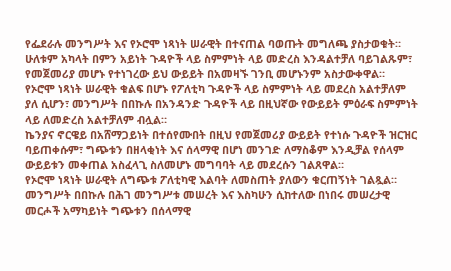የፌደራሉ መንግሥት እና የኦሮሞ ነጻነት ሠራዊት በተናጠል ባወጡት መግለጫ ያስታወቁት።
ሁለቱም አካላት በምን አይነት ጉዳዮች ላይ ስምምነት ላይ መድረስ እንዳልተቻለ ባይገልጹም፣ የመጀመሪያ መሆኑ የተነገረው ይህ ውይይት በአመዛኙ ገንቢ መሆኑንም አስታውቀዋል።
የኦሮሞ ነጻነት ሠራዊት ቁልፍ በሆኑ የፖለቲካ ጉዳዮች ላይ ስምምነት ላይ መደረስ አልተቻለም ያለ ሲሆን፣ መንግሥት በበኩሉ በአንዳንድ ጉዳዮች ላይ በዚህኛው የውይይት ምዕራፍ ስምምነት ላይ ለመድረስ አልተቻለም ብሏል።
ኬንያና ኖርዌይ በአሸማጋይነት በተሰየሙበት በዚህ የመጀመሪያ ውይይት የተነሱ ጉዳዮች ዝርዝር ባይጠቀሱም፣ ግጭቱን በዘላቂነት እና ሰላማዊ በሆነ መንገድ ለማስቆም እንዲቻል የሰላም ውይይቱን መቀጠል አስፈላጊ ስለመሆኑ መግባባት ላይ መደረሱን ገልጸዋል።
የኦሮሞ ነጻነት ሠራዊት ለግጭቱ ፖለቲካዊ እልባት ለመስጠት ያለውን ቁርጠኝነት ገልጿል።
መንግሥት በበኩሉ በሕገ መንግሥቱ መሠረት እና እስካሁን ሲከተለው በነበሩ መሠረታዊ መርሖች አማካይነት ግጭቱን በሰላማዊ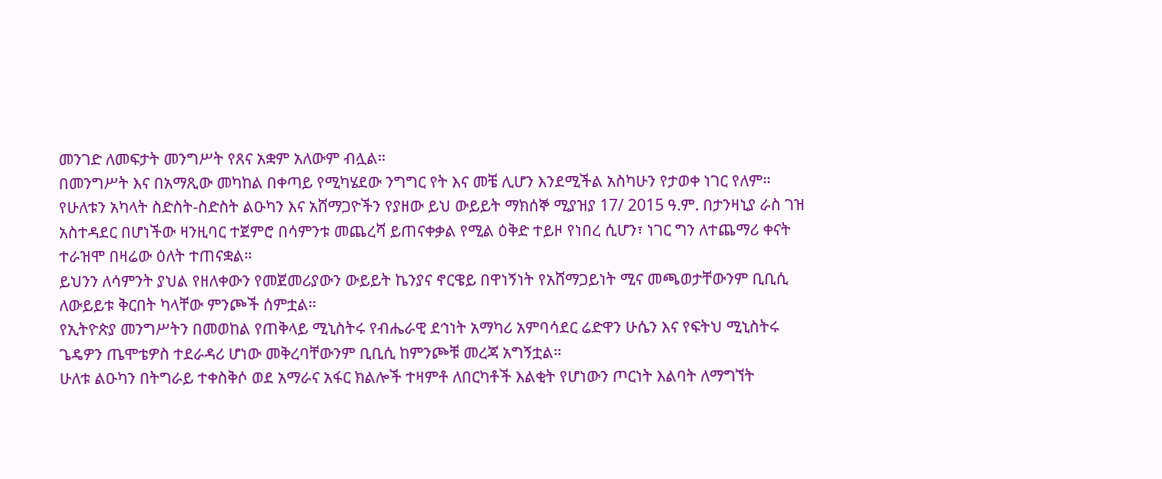መንገድ ለመፍታት መንግሥት የጸና አቋም አለውም ብሏል።
በመንግሥት እና በአማጺው መካከል በቀጣይ የሚካሄደው ንግግር የት እና መቼ ሊሆን እንደሚችል አስካሁን የታወቀ ነገር የለም።
የሁለቱን አካላት ስድስት-ስድስት ልዑካን እና አሸማጋዮችን የያዘው ይህ ውይይት ማክሰኞ ሚያዝያ 17/ 2015 ዓ.ም. በታንዛኒያ ራስ ገዝ አስተዳደር በሆነችው ዛንዚባር ተጀምሮ በሳምንቱ መጨረሻ ይጠናቀቃል የሚል ዕቅድ ተይዞ የነበረ ሲሆን፣ ነገር ግን ለተጨማሪ ቀናት ተራዝሞ በዛሬው ዕለት ተጠናቋል።
ይህንን ለሳምንት ያህል የዘለቀውን የመጀመሪያውን ውይይት ኬንያና ኖርዌይ በዋነኝነት የአሸማጋይነት ሚና መጫወታቸውንም ቢቢሲ ለውይይቱ ቅርበት ካላቸው ምንጮች ሰምቷል።
የኢትዮጵያ መንግሥትን በመወከል የጠቅላይ ሚኒስትሩ የብሔራዊ ደኅነት አማካሪ አምባሳደር ሬድዋን ሁሴን እና የፍትህ ሚኒስትሩ ጌዴዎን ጤሞቴዎስ ተደራዳሪ ሆነው መቅረባቸውንም ቢቢሲ ከምንጮቹ መረጃ አግኝቷል።
ሁለቱ ልዑካን በትግራይ ተቀስቅሶ ወደ አማራና አፋር ክልሎች ተዛምቶ ለበርካቶች እልቂት የሆነውን ጦርነት እልባት ለማግኘት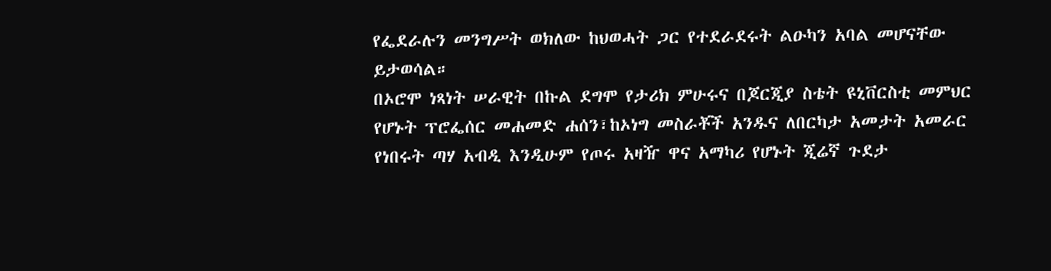የፌደራሉን መንግሥት ወክለው ከህወሓት ጋር የተደራደሩት ልዑካን አባል መሆናቸው ይታወሳል።
በኦሮሞ ነጻነት ሠራዊት በኩል ደግሞ የታሪክ ምሁሩና በጆርጂያ ስቴት ዩኒቨርስቲ መምህር የሆኑት ፕሮፌሰር መሐመድ ሐሰን፣ከኦነግ መስራቾች አንዱና ለበርካታ አመታት አመራር የነበሩት ጣሃ አብዲ እንዲሁም የጦሩ አዛዥ ዋና አማካሪ የሆኑት ጂሬኛ ጉደታ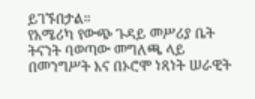ይገኙበታል።
የአሜሪካ የውጭ ጉዳይ መሥሪያ ቤት ትናንት ባወጣው መግለጫ ላይ በመንግሥት እና በኦሮሞ ነጻነት ሠራዊት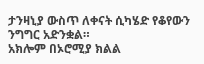ታንዛኒያ ውስጥ ለቀናት ሲካሄድ የቆየውን ንግግር አድንቋል።
አክሎም በኦሮሚያ ክልል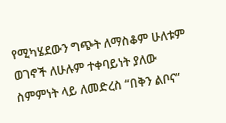የሚካሄደውን ግጭት ለማስቆም ሁለቱም ወገኖች ለሁሉም ተቀባይነት ያለው ስምምነት ላይ ለመድረስ “በቅን ልቦና”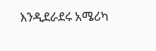እንዲደራደሩ አሜሪካ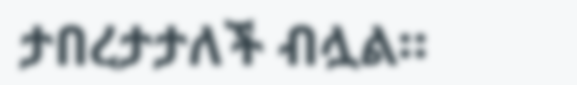ታበረታታለች ብሏል።